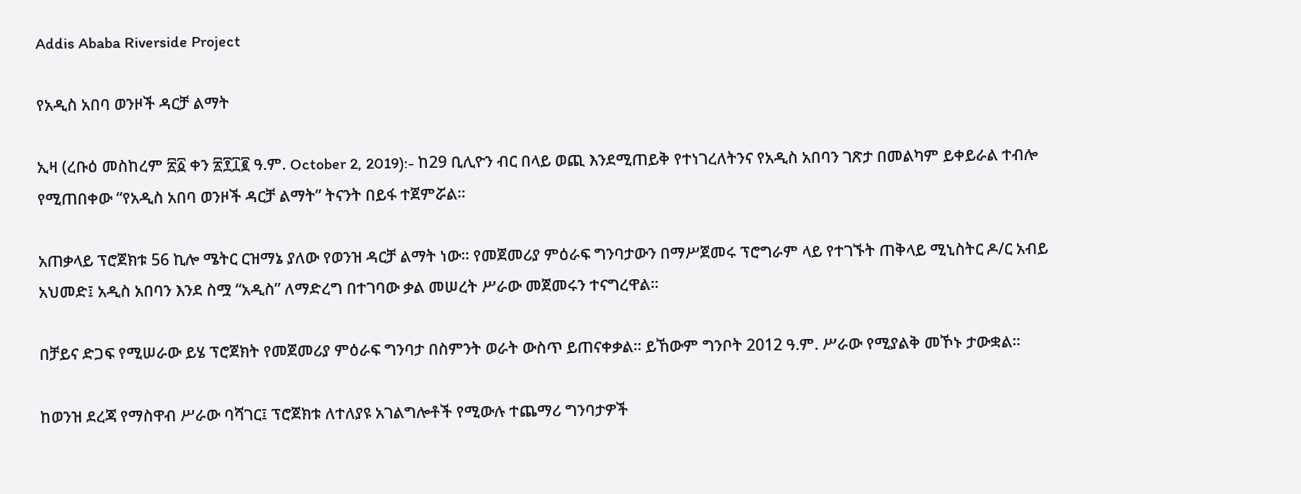Addis Ababa Riverside Project

የአዲስ አበባ ወንዞች ዳርቻ ልማት

ኢዛ (ረቡዕ መስከረም ፳፩ ቀን ፳፻፲፪ ዓ.ም. October 2, 2019):- ከ29 ቢሊዮን ብር በላይ ወጪ እንደሚጠይቅ የተነገረለትንና የአዲስ አበባን ገጽታ በመልካም ይቀይራል ተብሎ የሚጠበቀው “የአዲስ አበባ ወንዞች ዳርቻ ልማት” ትናንት በይፋ ተጀምሯል።

አጠቃላይ ፕሮጀክቱ 56 ኪሎ ሜትር ርዝማኔ ያለው የወንዝ ዳርቻ ልማት ነው። የመጀመሪያ ምዕራፍ ግንባታውን በማሥጀመሩ ፕሮግራም ላይ የተገኙት ጠቅላይ ሚኒስትር ዶ/ር አብይ አህመድ፤ አዲስ አበባን እንደ ስሟ “አዲስ” ለማድረግ በተገባው ቃል መሠረት ሥራው መጀመሩን ተናግረዋል።

በቻይና ድጋፍ የሚሠራው ይሄ ፕሮጀክት የመጀመሪያ ምዕራፍ ግንባታ በስምንት ወራት ውስጥ ይጠናቀቃል። ይኸውም ግንቦት 2012 ዓ.ም. ሥራው የሚያልቅ መኾኑ ታውቋል።

ከወንዝ ደረጃ የማስዋብ ሥራው ባሻገር፤ ፕሮጀክቱ ለተለያዩ አገልግሎቶች የሚውሉ ተጨማሪ ግንባታዎች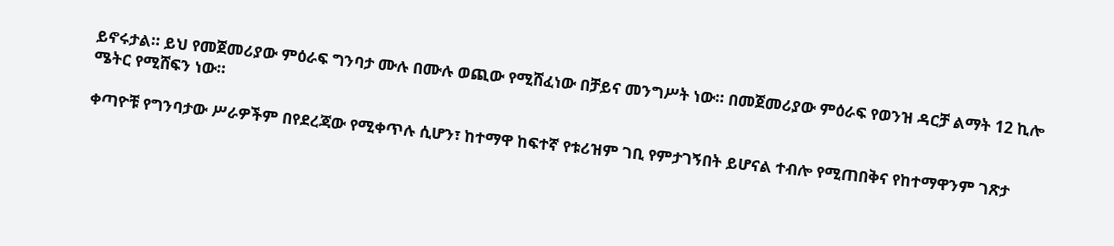ይኖሩታል። ይህ የመጀመሪያው ምዕራፍ ግንባታ ሙሉ በሙሉ ወጪው የሚሸፈነው በቻይና መንግሥት ነው። በመጀመሪያው ምዕራፍ የወንዝ ዳርቻ ልማት 12 ኪሎ ሜትር የሚሸፍን ነው።

ቀጣዮቹ የግንባታው ሥራዎችም በየደረጃው የሚቀጥሉ ሲሆን፣ ከተማዋ ከፍተኛ የቱሪዝም ገቢ የምታገኝበት ይሆናል ተብሎ የሚጠበቅና የከተማዋንም ገጽታ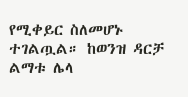የሚቀይር ስለመሆኑ ተገልጧል። ከወንዝ ዳርቻ ልማቱ ሌላ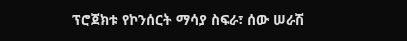ፕሮጀክቱ የኮንሰርት ማሳያ ስፍራ፣ ሰው ሠራሽ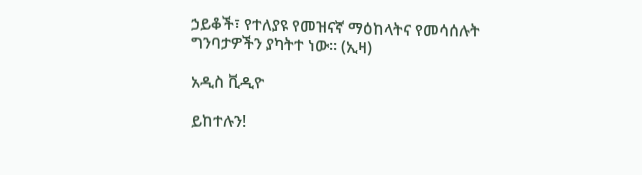ኃይቆች፣ የተለያዩ የመዝናኛ ማዕከላትና የመሳሰሉት ግንባታዎችን ያካትተ ነው። (ኢዛ)

አዲስ ቪዲዮ

ይከተሉን!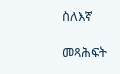ስለእኛ

መጻሕፍት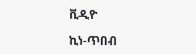ቪዲዮ

ኪነ-ጥበብ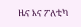ዜና እና ፖለቲካ